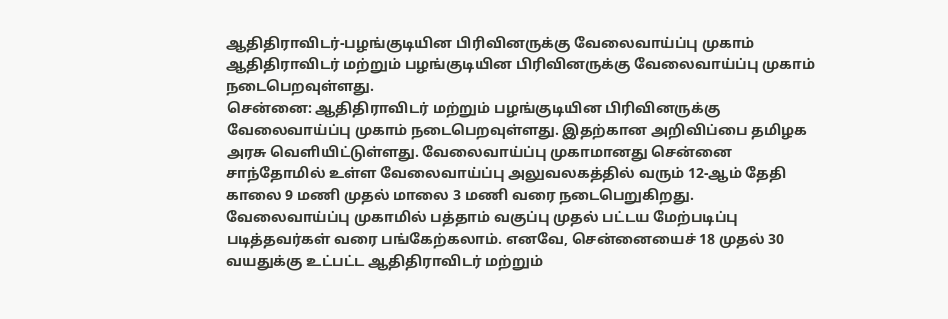ஆதிதிராவிடர்-பழங்குடியின பிரிவினருக்கு வேலைவாய்ப்பு முகாம்
ஆதிதிராவிடர் மற்றும் பழங்குடியின பிரிவினருக்கு வேலைவாய்ப்பு முகாம் நடைபெறவுள்ளது.
சென்னை: ஆதிதிராவிடர் மற்றும் பழங்குடியின பிரிவினருக்கு வேலைவாய்ப்பு முகாம் நடைபெறவுள்ளது. இதற்கான அறிவிப்பை தமிழக அரசு வெளியிட்டுள்ளது. வேலைவாய்ப்பு முகாமானது சென்னை சாந்தோமில் உள்ள வேலைவாய்ப்பு அலுவலகத்தில் வரும் 12-ஆம் தேதி காலை 9 மணி முதல் மாலை 3 மணி வரை நடைபெறுகிறது.
வேலைவாய்ப்பு முகாமில் பத்தாம் வகுப்பு முதல் பட்டய மேற்படிப்பு படித்தவர்கள் வரை பங்கேற்கலாம். எனவே, சென்னையைச் 18 முதல் 30 வயதுக்கு உட்பட்ட ஆதிதிராவிடர் மற்றும்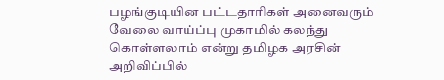பழங்குடியின பட்டதாரிகள் அனைவரும் வேலை வாய்ப்பு முகாமில் கலந்து கொள்ளலாம் என்று தமிழக அரசின் அறிவிப்பில்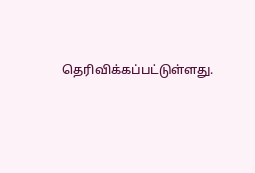தெரிவிக்கப்பட்டுள்ளது.